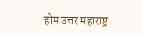होम उत्तर महाराष्ट्र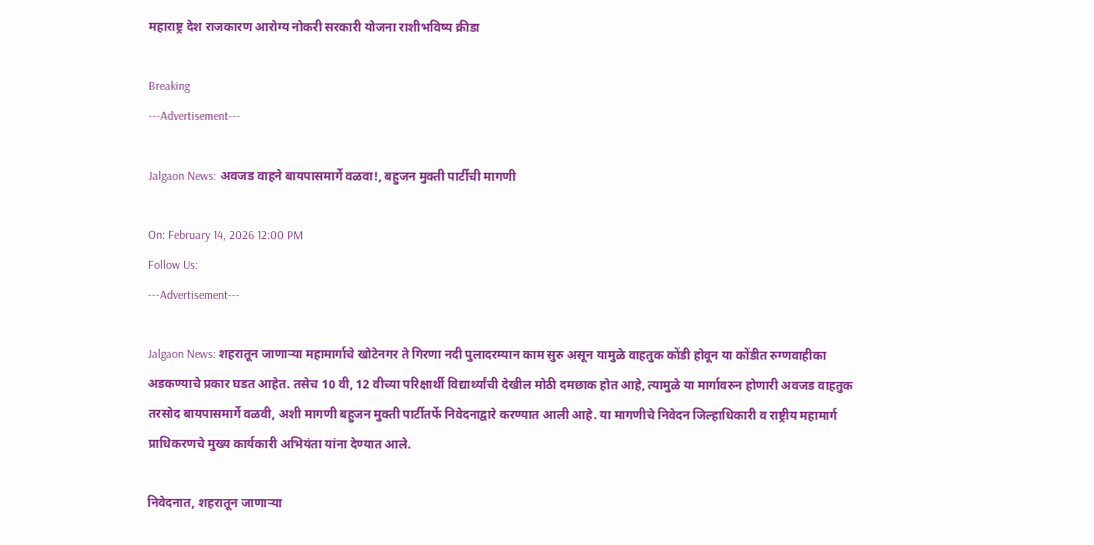महाराष्ट्र देश राजकारण आरोग्य नोकरी सरकारी योजना राशीभविष्य क्रीडा

Breaking
---Advertisement---

Jalgaon News: अवजड वाहने बायपासमार्गे वळवा!, बहुजन मुक्ती पार्टीची मागणी

On: February 14, 2026 12:00 PM
Follow Us:
---Advertisement---

Jalgaon News: शहरातून जाणार्‍या महामार्गाचे खोटेनगर ते गिरणा नदी पुलादरम्यान काम सुरु असून यामुळे वाहतुक कोंडी होवून या कोंडीत रुग्णवाहीका अडकण्याचे प्रकार घडत आहेत. तसेच 10 वी, 12 वीच्या परिक्षार्थी विद्यार्थ्यांची देखील मोठी दमछाक होत आहे, त्यामुळे या मार्गावरुन होणारी अवजड वाहतुक तरसोद बायपासमार्गे वळवी, अशी मागणी बहुजन मुक्ती पार्टीतर्फे निवेदनाद्वारे करण्यात आली आहे. या मागणीचे निवेदन जिल्हाधिकारी व राष्ट्रीय महामार्ग प्राधिकरणचे मुख्य कार्यकारी अभियंता यांना देण्यात आले.

निवेदनात, शहरातून जाणार्‍या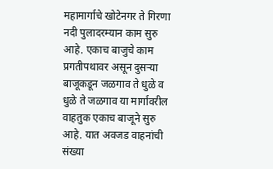महामार्गाचे खोटेनगर ते गिरणा नदी पुलादरम्यान काम सुरु आहे. एकाच बाजुचे काम प्रगतीपथावर असून दुसर्‍या बाजूकडून जळगाव ते धुळे व धुळे ते जळगाव या मार्गावरील वाहतुक एकाच बाजूने सुरु आहे. यात अवजड वाहनांची संख्या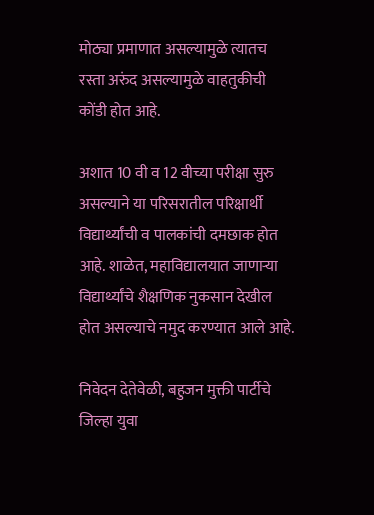मोठ्या प्रमाणात असल्यामुळे त्यातच रस्ता अरुंद असल्यामुळे वाहतुकीची कोंडी होत आहे.

अशात 10 वी व 12 वीच्या परीक्षा सुरु असल्याने या परिसरातील परिक्षार्थी विद्यार्थ्यांची व पालकांची दमछाक होत आहे. शाळेत, महाविद्यालयात जाणार्‍या विद्यार्थ्यांचे शैक्षणिक नुकसान देखील होत असल्याचे नमुद करण्यात आले आहे.

निवेदन देतेवेळी, बहुजन मुक्ती पार्टीचे जिल्हा युवा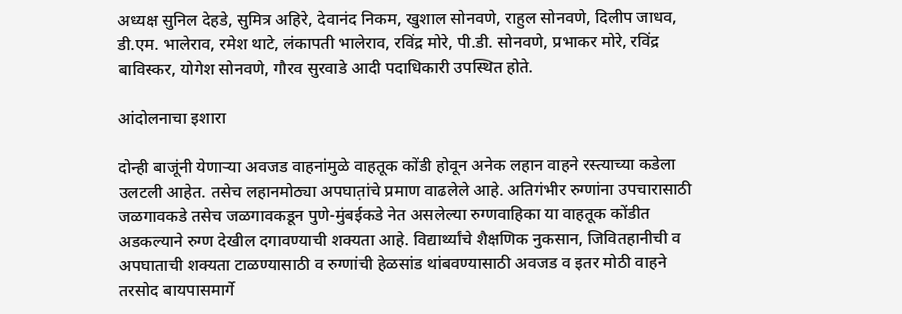अध्यक्ष सुनिल देहडे, सुमित्र अहिरे, देवानंद निकम, खुशाल सोनवणे, राहुल सोनवणे, दिलीप जाधव, डी.एम. भालेराव, रमेश थाटे, लंकापती भालेराव, रविंद्र मोरे, पी.डी. सोनवणे, प्रभाकर मोरे, रविंद्र बाविस्कर, योगेश सोनवणे, गौरव सुरवाडे आदी पदाधिकारी उपस्थित होते.

आंदोलनाचा इशारा

दोन्ही बाजूंनी येणार्‍या अवजड वाहनांमुळे वाहतूक कोंडी होवून अनेक लहान वाहने रस्त्याच्या कडेला उलटली आहेत. तसेच लहानमोठ्या अपघात़ांचे प्रमाण वाढलेले आहे. अतिगंभीर रुग्णांना उपचारासाठी जळगावकडे तसेच जळगावकडून पुणे-मुंबईकडे नेत असलेल्या रुग्णवाहिका या वाहतूक कोंडीत अडकल्याने रुग्ण देखील दगावण्याची शक्यता आहे. विद्यार्थ्यांचे शैक्षणिक नुकसान, जिवितहानीची व अपघाताची शक्यता टाळण्यासाठी व रुग्णांची हेळसांड थांबवण्यासाठी अवजड व इतर मोठी वाहने तरसोद बायपासमार्गे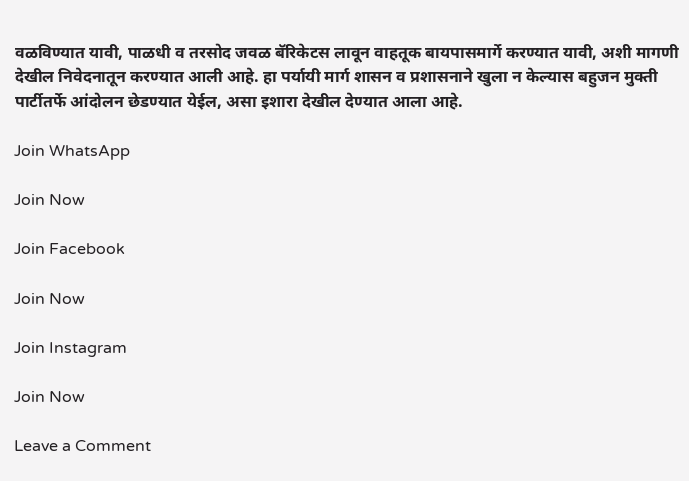वळविण्यात यावी, पाळधी व तरसोद जवळ बॅरिकेटस लावून वाहतूक बायपासमार्गे करण्यात यावी, अशी मागणी देखील निवेदनातून करण्यात आली आहे. हा पर्यायी मार्ग शासन व प्रशासनाने खुला न केल्यास बहुजन मुक्ती पार्टीतर्फे आंदोलन छेडण्यात येईल, असा इशारा देखील देण्यात आला आहे.

Join WhatsApp

Join Now

Join Facebook

Join Now

Join Instagram

Join Now

Leave a Comment